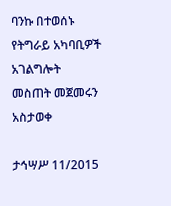ባንኩ በተወሰኑ የትግራይ አካባቢዎች አገልግሎት መስጠት መጀመሩን አስታወቀ

ታኅሣሥ 11/2015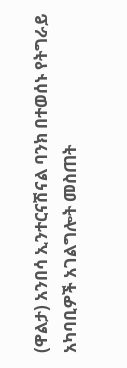(ዋልታ) አንበሳ ኢንተርናሽናል ባንክ በተወሰኑ የትግራይ አካባቢዎች አገልግሎት መስጠት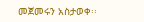መጀመሩን አስታወቀ፡፡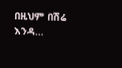በዚህም በሽሬ እንዳ…